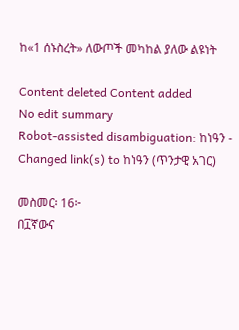ከ«1 ሰኑስረት» ለውጦች መካከል ያለው ልዩነት

Content deleted Content added
No edit summary
Robot-assisted disambiguation: ከነዓን - Changed link(s) to ከነዓን (ጥንታዊ አገር)

መስመር፡ 16፦
በ፲ኛውና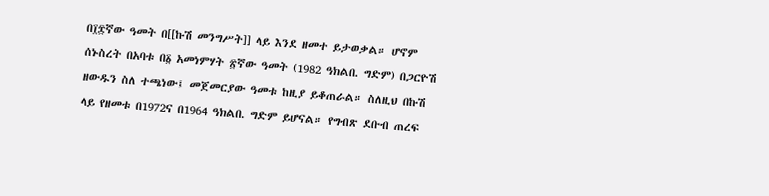በ፲፰ኛው ዓመት በ[[ኩሽ መንግሥት]] ላይ እንደ ዘመተ ይታወቃል። ሆኖም ሰኑስረት በአባቱ በ፩ አመነምሃት ፳ኛው ዓመት (1982 ዓክልበ. ግድም) በጋርዮሽ ዘውዱን ስለ ተጫነው፤ መጀመርያው ዓመቱ ከዚያ ይቆጠራል። ስለዚህ በኩሽ ላይ የዘመቱ በ1972ና በ1964 ዓክልበ. ግድም ይሆናል። የግብጽ ደቡብ ጠረፍ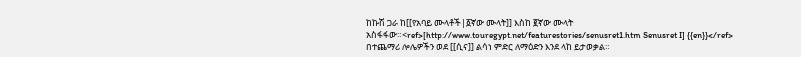ከኩሽ ጋራ ከ[[የአባይ ሙላቶች|፩ኛው ሙላት]] እስከ ፪ኛው ሙላት አስፋፋው።<ref>[http://www.touregypt.net/featurestories/senusret1.htm Senusret I] {{en}}</ref> በተጨማሪ ሎሌዎችን ወደ [[ሲና]] ልሳነ ምድር ለማዕድን እንደ ላከ ይታወቃል።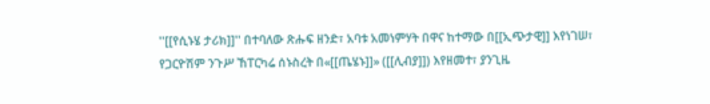''[[የሲኑሄ ታሪክ]]'' በተባለው ጽሑፍ ዘንድ፣ አባቱ አመነምሃት በዋና ከተማው በ[[ኢጭታዊ]] እየነገሠ፣ የጋርዮሽም ንጉሥ ኸፐርካሬ ሰኑስረት በ«[[ጤሄኑ]]» ([[ሊብያ]]) እየዘመተ፣ ያንጊዜ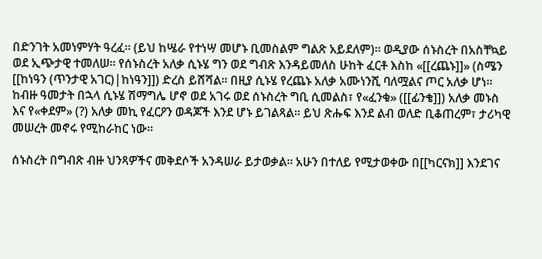በድንገት አመነምሃት ዓረፈ። (ይህ ከሤራ የተነሣ መሆኑ ቢመስልም ግልጽ አይደለም)። ወዲያው ሰኑስረት በአስቸኳይ ወደ ኢጭታዊ ተመለሠ። የሰኑስረት አለቃ ሲኑሄ ግን ወደ ግብጽ እንዳይመለስ ሁከት ፈርቶ እስከ «[[ረጨኑ]]» (ስሜን [[ከነዓን (ጥንታዊ አገር)|ከነዓን]]) ድረስ ይሸሻል። በዚያ ሲኑሄ የረጨኑ አለቃ አሙነንሺ ባለሟልና ጦር አለቃ ሆነ። ከብዙ ዓመታት በኋላ ሲኑሄ ሽማግሌ ሆኖ ወደ አገሩ ወደ ሰኑስረት ግቢ ሲመልስ፣ የ«ፈንቁ» ([[ፊንቄ]]) አለቃ መኑስ እና የ«ቀደም» (?) አለቃ መኪ የፈርዖን ወዳጆች እንደ ሆኑ ይገልጻል። ይህ ጽሑፍ እንደ ልብ ወለድ ቢቆጠረም፣ ታሪካዊ መሠረት መኖሩ የሚከራከር ነው።

ሰኑስረት በግብጽ ብዙ ህንጻዎችና መቅደሶች አንዳሠራ ይታወቃል። አሁን በተለይ የሚታወቀው በ[[ካርናክ]] እንደገና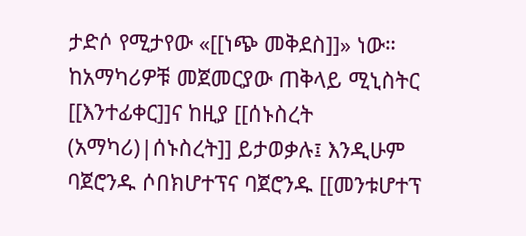ታድሶ የሚታየው «[[ነጭ መቅደስ]]» ነው። ከአማካሪዎቹ መጀመርያው ጠቅላይ ሚኒስትር [[እንተፊቀር]]ና ከዚያ [[ሰኑስረት (አማካሪ)|ሰኑስረት]] ይታወቃሉ፤ እንዲሁም ባጀሮንዱ ሶበክሆተፕና ባጀሮንዱ [[መንቱሆተፕ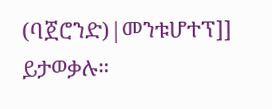(ባጀሮንድ)|መንቱሆተፕ]] ይታወቃሉ።